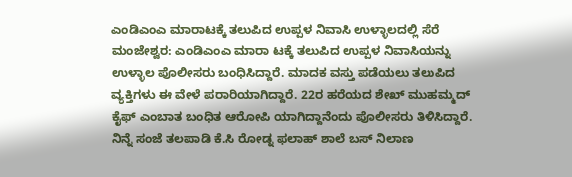ಎಂಡಿಎಂಎ ಮಾರಾಟಕ್ಕೆ ತಲುಪಿದ ಉಪ್ಪಳ ನಿವಾಸಿ ಉಳ್ಳಾಲದಲ್ಲಿ ಸೆರೆ
ಮಂಜೇಶ್ವರ: ಎಂಡಿಎಂಎ ಮಾರಾ ಟಕ್ಕೆ ತಲುಪಿದ ಉಪ್ಪಳ ನಿವಾಸಿಯನ್ನು ಉಳ್ಳಾಲ ಪೊಲೀಸರು ಬಂಧಿಸಿದ್ದಾರೆ. ಮಾದಕ ವಸ್ತು ಪಡೆಯಲು ತಲುಪಿದ ವ್ಯಕ್ತಿಗಳು ಈ ವೇಳೆ ಪರಾರಿಯಾಗಿದ್ದಾರೆ. 22ರ ಹರೆಯದ ಶೇಖ್ ಮುಹಮ್ಮದ್ ಕೈಫ್ ಎಂಬಾತ ಬಂಧಿತ ಆರೋಪಿ ಯಾಗಿದ್ದಾನೆಂದು ಪೊಲೀಸರು ತಿಳಿಸಿದ್ದಾರೆ. ನಿನ್ನೆ ಸಂಜೆ ತಲಪಾಡಿ ಕೆ.ಸಿ ರೋಡ್ನ ಫಲಾಹ್ ಶಾಲೆ ಬಸ್ ನಿಲಾಣ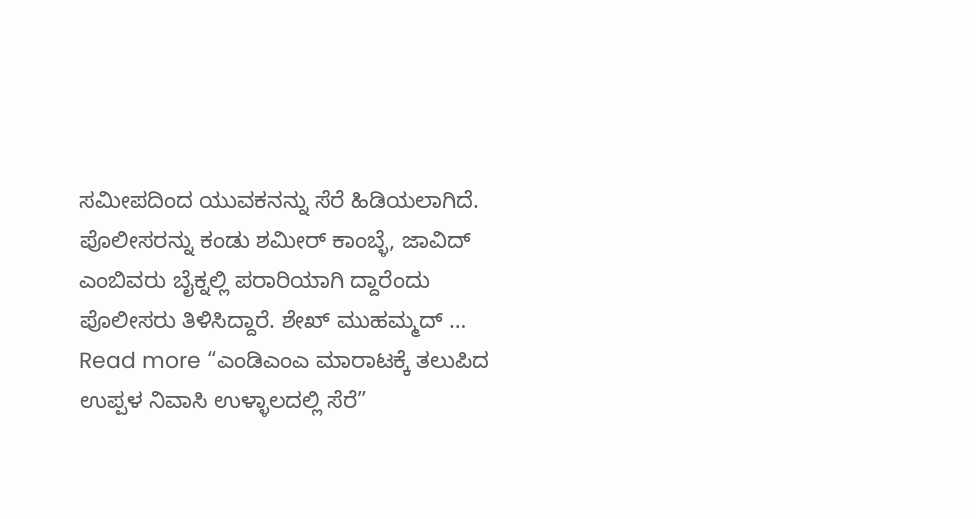ಸಮೀಪದಿಂದ ಯುವಕನನ್ನು ಸೆರೆ ಹಿಡಿಯಲಾಗಿದೆ. ಪೊಲೀಸರನ್ನು ಕಂಡು ಶಮೀರ್ ಕಾಂಬ್ಳೆ, ಜಾವಿದ್ ಎಂಬಿವರು ಬೈಕ್ನಲ್ಲಿ ಪರಾರಿಯಾಗಿ ದ್ದಾರೆಂದು ಪೊಲೀಸರು ತಿಳಿಸಿದ್ದಾರೆ. ಶೇಖ್ ಮುಹಮ್ಮದ್ …
Read more “ಎಂಡಿಎಂಎ ಮಾರಾಟಕ್ಕೆ ತಲುಪಿದ ಉಪ್ಪಳ ನಿವಾಸಿ ಉಳ್ಳಾಲದಲ್ಲಿ ಸೆರೆ”